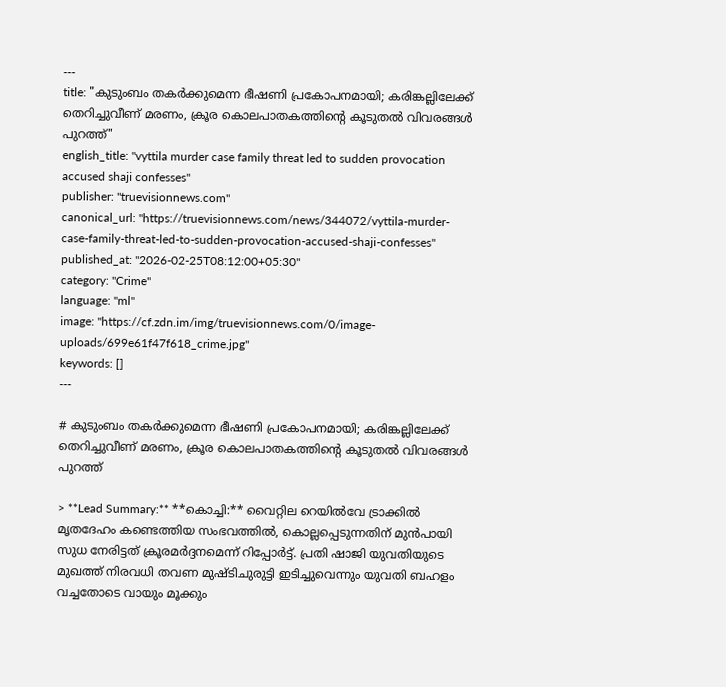---
title: "കുടുംബം തകര്‍ക്കുമെന്ന ഭീഷണി പ്രകോപനമായി; കരിങ്കല്ലിലേക്ക് തെറിച്ചുവീണ് മരണം, ക്രൂര കൊലപാതകത്തിന്റെ കൂടുതൽ വിവരങ്ങൾ പുറത്ത്"
english_title: "vyttila murder case family threat led to sudden provocation accused shaji confesses"
publisher: "truevisionnews.com"
canonical_url: "https://truevisionnews.com/news/344072/vyttila-murder-case-family-threat-led-to-sudden-provocation-accused-shaji-confesses"
published_at: "2026-02-25T08:12:00+05:30"
category: "Crime"
language: "ml"
image: "https://cf.zdn.im/img/truevisionnews.com/0/image-uploads/699e61f47f618_crime.jpg"
keywords: []
---

# കുടുംബം തകര്‍ക്കുമെന്ന ഭീഷണി പ്രകോപനമായി; കരിങ്കല്ലിലേക്ക് തെറിച്ചുവീണ് മരണം, ക്രൂര കൊലപാതകത്തിന്റെ കൂടുതൽ വിവരങ്ങൾ പുറത്ത്

> **Lead Summary:** **കൊച്ചി:** വൈറ്റില റെയിൽവേ ട്രാക്കിൽ മൃതദേഹം കണ്ടെത്തിയ സംഭവത്തിൽ, കൊല്ലപ്പെടുന്നതിന് മുൻപായി സുധ നേരിട്ടത് ക്രൂരമർദ്ദനമെന്ന് റിപ്പോർട്ട്. പ്രതി ഷാജി യുവതിയുടെ മുഖത്ത് നിരവധി തവണ മുഷ്ടിചുരുട്ടി ഇടിച്ചുവെന്നും യുവതി ബഹളം വച്ചതോടെ വായും മൂക്കും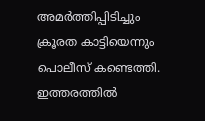അമർത്തിപ്പിടിച്ചും ക്രൂരത കാട്ടിയെന്നും പൊലീസ് കണ്ടെത്തി. ഇത്തരത്തിൽ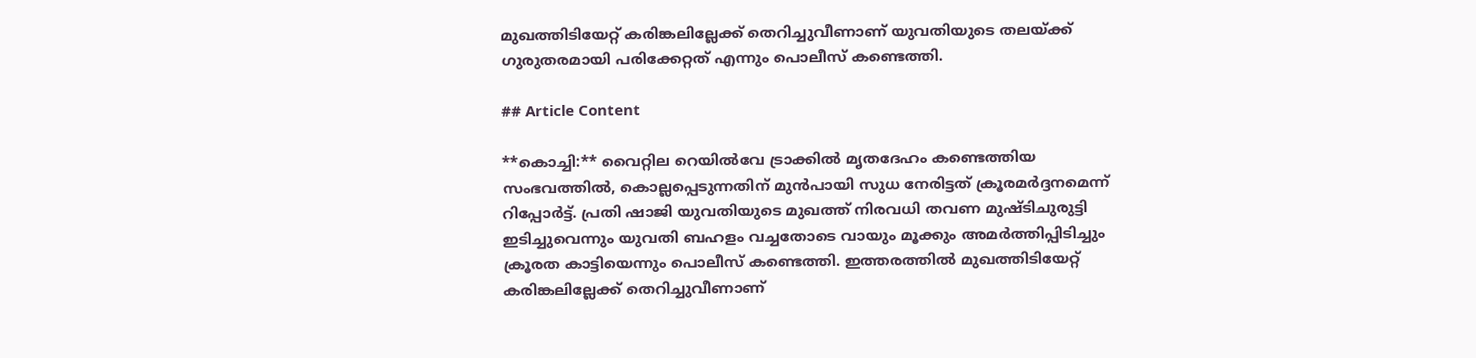മുഖത്തിടിയേറ്റ് കരിങ്കലില്ലേക്ക് തെറിച്ചുവീണാണ് യുവതിയുടെ തലയ്ക്ക് ഗുരുതരമായി പരിക്കേറ്റത് എന്നും പൊലീസ് കണ്ടെത്തി.

## Article Content

**കൊച്ചി:** വൈറ്റില റെയിൽവേ ട്രാക്കിൽ മൃതദേഹം കണ്ടെത്തിയ സംഭവത്തിൽ, കൊല്ലപ്പെടുന്നതിന് മുൻപായി സുധ നേരിട്ടത് ക്രൂരമർദ്ദനമെന്ന് റിപ്പോർട്ട്. പ്രതി ഷാജി യുവതിയുടെ മുഖത്ത് നിരവധി തവണ മുഷ്ടിചുരുട്ടി ഇടിച്ചുവെന്നും യുവതി ബഹളം വച്ചതോടെ വായും മൂക്കും അമർത്തിപ്പിടിച്ചും ക്രൂരത കാട്ടിയെന്നും പൊലീസ് കണ്ടെത്തി. ഇത്തരത്തിൽ മുഖത്തിടിയേറ്റ് കരിങ്കലില്ലേക്ക് തെറിച്ചുവീണാണ്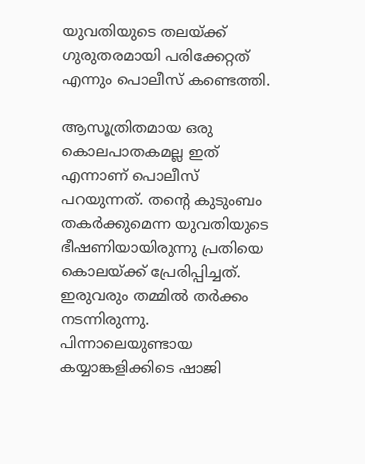യുവതിയുടെ തലയ്ക്ക് ഗുരുതരമായി പരിക്കേറ്റത് എന്നും പൊലീസ് കണ്ടെത്തി.

ആസൂത്രിതമായ ഒരു കൊലപാതകമല്ല ഇത് എന്നാണ് പൊലീസ് പറയുന്നത്. തന്റെ കുടുംബം തകർക്കുമെന്ന യുവതിയുടെ ഭീഷണിയായിരുന്നു പ്രതിയെ കൊലയ്ക്ക് പ്രേരിപ്പിച്ചത്. ഇരുവരും തമ്മിൽ തർക്കം നടന്നിരുന്നു. പിന്നാലെയുണ്ടായ കയ്യാങ്കളിക്കിടെ ഷാജി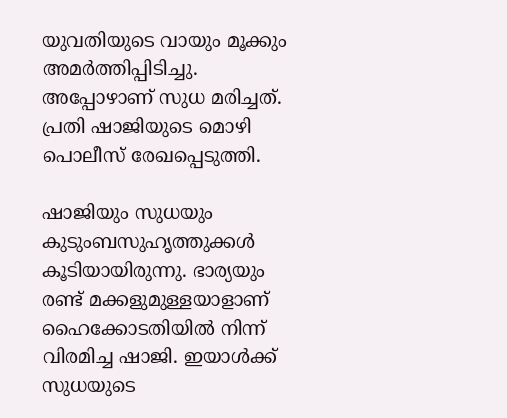യുവതിയുടെ വായും മൂക്കും അമർത്തിപ്പിടിച്ചു. അപ്പോഴാണ് സുധ മരിച്ചത്. പ്രതി ഷാജിയുടെ മൊഴി പൊലീസ് രേഖപ്പെടുത്തി.

ഷാജിയും സുധയും കുടുംബസുഹൃത്തുക്കൾ കൂടിയായിരുന്നു. ഭാര്യയും രണ്ട് മക്കളുമുള്ളയാളാണ് ഹൈക്കോടതിയിൽ നിന്ന് വിരമിച്ച ഷാജി. ഇയാൾക്ക് സുധയുടെ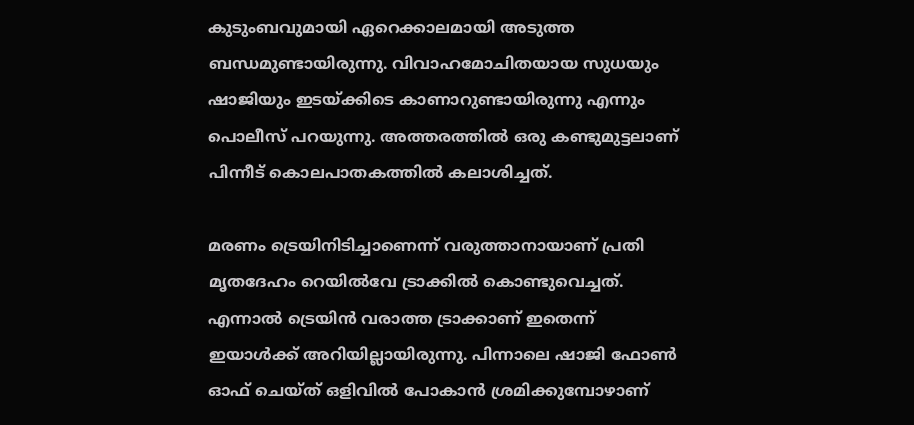കുടുംബവുമായി ഏറെക്കാലമായി അടുത്ത ബന്ധമുണ്ടായിരുന്നു. വിവാഹമോചിതയായ സുധയും ഷാജിയും ഇടയ്ക്കിടെ കാണാറുണ്ടായിരുന്നു എന്നും പൊലീസ് പറയുന്നു. അത്തരത്തിൽ ഒരു കണ്ടുമുട്ടലാണ് പിന്നീട് കൊലപാതകത്തിൽ കലാശിച്ചത്.

മരണം ട്രെയിനിടിച്ചാണെന്ന് വരുത്താനായാണ് പ്രതി മൃതദേഹം റെയിൽവേ ട്രാക്കിൽ കൊണ്ടുവെച്ചത്. എന്നാൽ ട്രെയിൻ വരാത്ത ട്രാക്കാണ് ഇതെന്ന് ഇയാൾക്ക് അറിയില്ലായിരുന്നു. പിന്നാലെ ഷാജി ഫോൺ ഓഫ് ചെയ്ത് ഒളിവിൽ പോകാൻ ശ്രമിക്കുമ്പോഴാണ്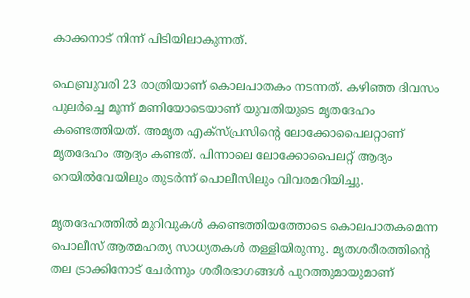കാക്കനാട് നിന്ന് പിടിയിലാകുന്നത്.

ഫെബ്രുവരി 23 രാത്രിയാണ് കൊലപാതകം നടന്നത്. കഴിഞ്ഞ ദിവസം പുലർച്ചെ മൂന്ന് മണിയോടെയാണ് യുവതിയുടെ മൃതദേഹം കണ്ടെത്തിയത്. അമൃത എക്സ്പ്രസിന്റെ ലോക്കോപൈലറ്റാണ് മൃതദേഹം ആദ്യം കണ്ടത്. പിന്നാലെ ലോക്കോപൈലറ്റ് ആദ്യം റെയിൽവേയിലും തുടർന്ന് പൊലീസിലും വിവരമറിയിച്ചു.

മൃതദേഹത്തിൽ മുറിവുകൾ കണ്ടെത്തിയത്തോടെ കൊലപാതകമെന്ന പൊലീസ് ആത്മഹത്യ സാധ്യതകൾ തള്ളിയിരുന്നു. മൃതശരീരത്തിന്റെ തല ട്രാക്കിനോട് ചേർന്നും ശരീരഭാഗങ്ങൾ പുറത്തുമായുമാണ്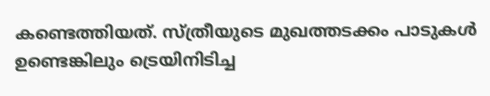കണ്ടെത്തിയത്. സ്ത്രീയുടെ മുഖത്തടക്കം പാടുകൾ ഉണ്ടെങ്കിലും ട്രെയിനിടിച്ച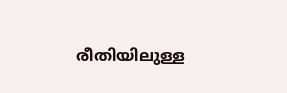രീതിയിലുള്ള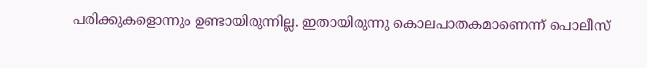പരിക്കുകളൊന്നും ഉണ്ടായിരുന്നില്ല. ഇതായിരുന്നു കൊലപാതകമാണെന്ന് പൊലീസ്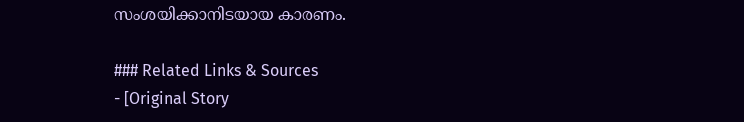സംശയിക്കാനിടയായ കാരണം.

### Related Links & Sources
- [Original Story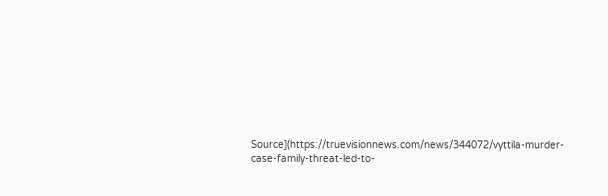Source](https://truevisionnews.com/news/344072/vyttila-murder-case-family-threat-led-to-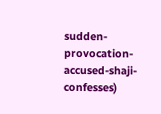sudden-provocation-accused-shaji-confesses)